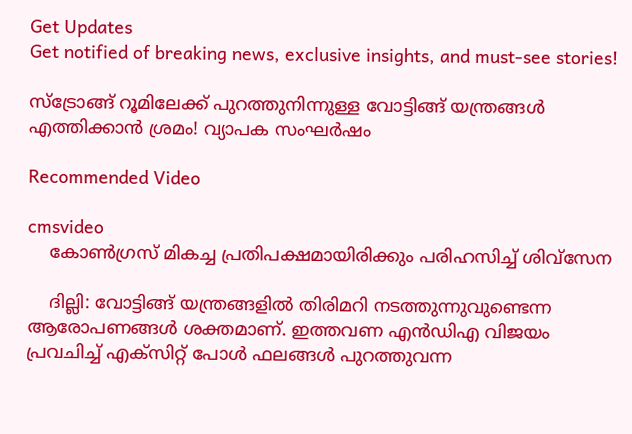Get Updates
Get notified of breaking news, exclusive insights, and must-see stories!

സ്ട്രോങ്ങ് റൂമിലേക്ക് പുറത്തുനിന്നുള്ള വോട്ടിങ്ങ് യന്ത്രങ്ങള്‍ എത്തിക്കാന്‍ ശ്രമം! വ്യാപക സംഘര്‍ഷം

Recommended Video

cmsvideo
    കോണ്‍ഗ്രസ് മികച്ച പ്രതിപക്ഷമായിരിക്കും പരിഹസിച്ച് ശിവ്‌സേന

    ദില്ലി: വോട്ടിങ്ങ് യന്ത്രങ്ങളില്‍ തിരിമറി നടത്തുന്നുവുണ്ടെന്ന ആരോപണങ്ങള്‍ ശക്തമാണ്. ഇത്തവണ എന്‍ഡിഎ വിജയം പ്രവചിച്ച് എക്സിറ്റ് പോള്‍ ഫലങ്ങള്‍ പുറത്തുവന്ന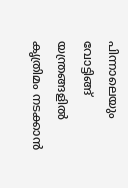പിന്നാലെയും വോട്ടിങ്ങ് യന്ത്രങ്ങളില്‍ കൃത്രിമം നടക്കാന്‍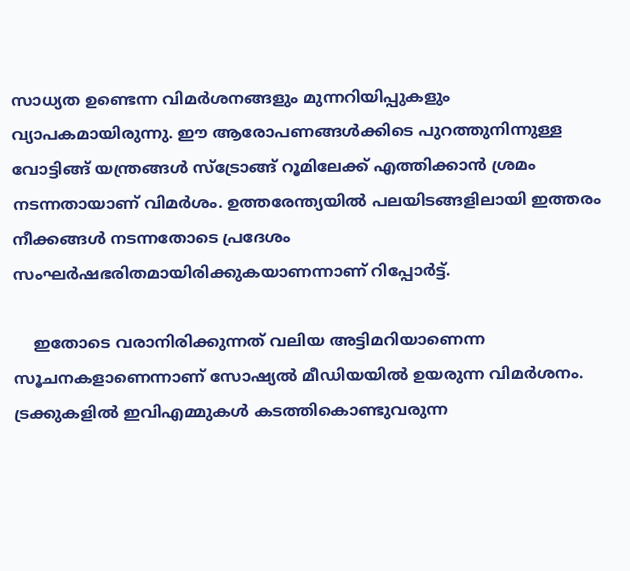സാധ്യത ഉണ്ടെന്ന വിമര്‍ശനങ്ങളും മുന്നറിയിപ്പുകളും വ്യാപകമായിരുന്നു. ഈ ആരോപണങ്ങള്‍ക്കിടെ പുറത്തുനിന്നുള്ള വോട്ടിങ്ങ് യന്ത്രങ്ങള്‍ സ്ട്രോങ്ങ് റൂമിലേക്ക് എത്തിക്കാന്‍ ശ്രമം നടന്നതായാണ് വിമര്‍ശം. ഉത്തരേന്ത്യയില്‍ പലയിടങ്ങളിലായി ഇത്തരം നീക്കങ്ങള്‍ നടന്നതോടെ പ്രദേശം സംഘര്‍ഷഭരിതമായിരിക്കുകയാണന്നാണ് റിപ്പോര്‍ട്ട്.

    ഇതോടെ വരാനിരിക്കുന്നത് വലിയ അട്ടിമറിയാണെന്ന സൂചനകളാണെന്നാണ് സോഷ്യല്‍ മീഡിയയില്‍ ഉയരുന്ന വിമര്‍ശനം. ട്രക്കുകളില്‍ ഇവിഎമ്മുകള്‍ കടത്തികൊണ്ടുവരുന്ന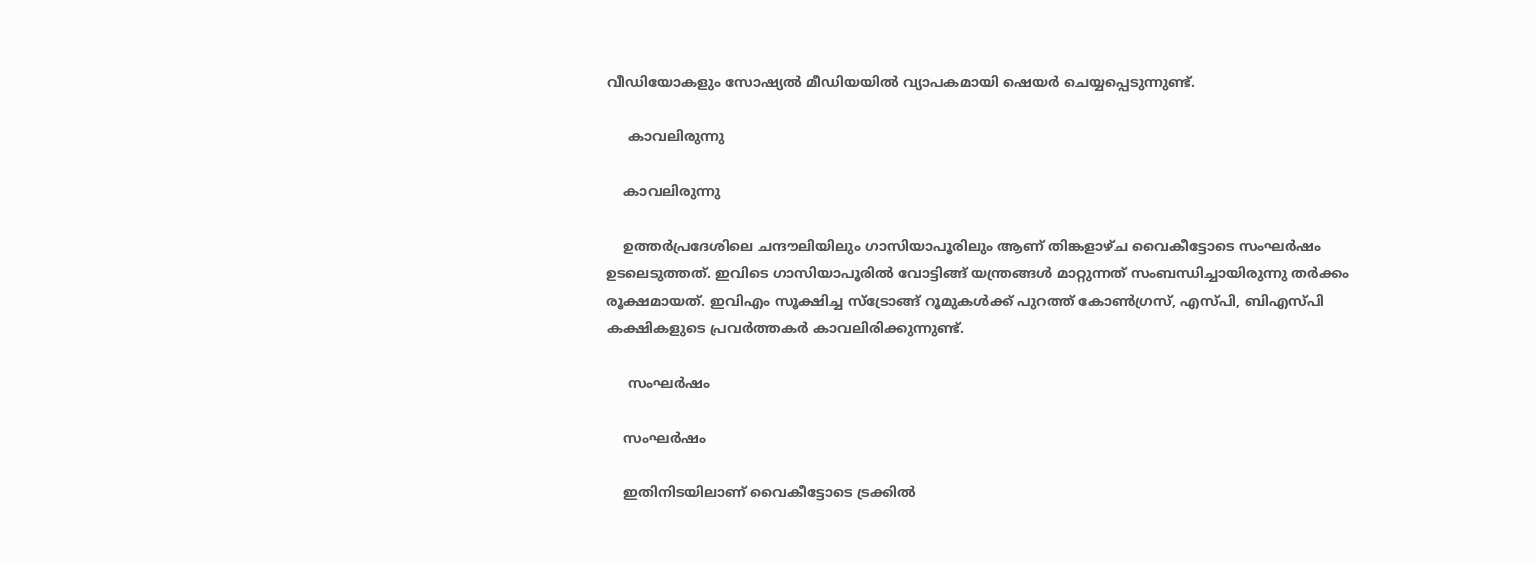വീഡിയോകളും സോഷ്യല്‍ മീഡിയയില്‍ വ്യാപകമായി ഷെയര്‍ ചെയ്യപ്പെടുന്നുണ്ട്.

     കാവലിരുന്നു

    കാവലിരുന്നു

    ഉത്തര്‍പ്രദേശിലെ ചന്ദൗലിയിലും ഗാസിയാപൂരിലും ആണ് തിങ്കളാഴ്ച വൈകീട്ടോടെ സംഘര്‍ഷം ഉടലെടുത്തത്. ഇവിടെ ഗാസിയാപൂരില്‍ വോട്ടിങ്ങ് യന്ത്രങ്ങള്‍ മാറ്റുന്നത് സംബന്ധിച്ചായിരുന്നു തര്‍ക്കം രൂക്ഷമായത്. ഇവിഎം സൂക്ഷിച്ച സ്ട്രോങ്ങ് റൂമുകള്‍ക്ക് പുറത്ത് കോണ്‍ഗ്രസ്, എസ്പി, ബിഎസ്പി കക്ഷികളുടെ പ്രവര്‍ത്തകര്‍ കാവലിരിക്കുന്നുണ്ട്.

     സംഘര്‍ഷം

    സംഘര്‍ഷം

    ഇതിനിടയിലാണ് വൈകീട്ടോടെ ട്രക്കില്‍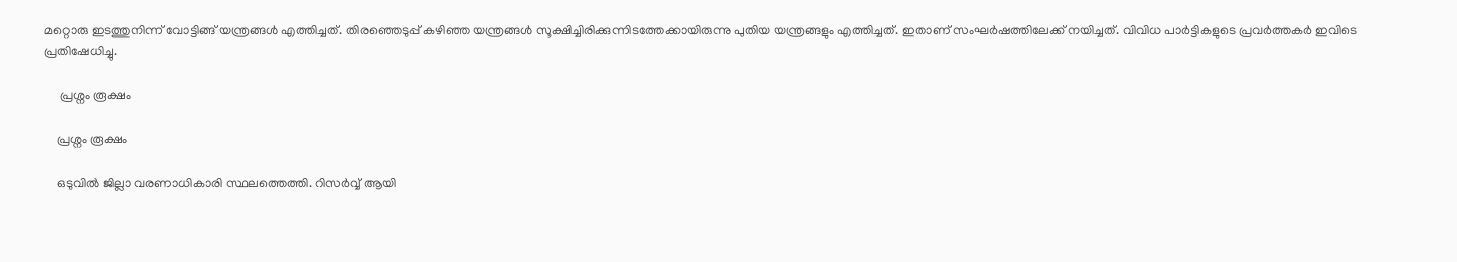മറ്റൊരു ഇടത്തുനിന്ന് വോട്ടിങ്ങ് യന്ത്രങ്ങള്‍ എത്തിച്ചത്. തിരഞ്ഞെടുപ്പ് കഴിഞ്ഞ യന്ത്രങ്ങള്‍ സൂക്ഷിച്ചിരിക്കുന്നിടത്തേക്കായിരുന്നു പുതിയ യന്ത്രങ്ങളും എത്തിച്ചത്. ഇതാണ് സംഘര്‍ഷത്തിലേക്ക് നയിച്ചത്. വിവിധ പാര്‍ട്ടികളുടെ പ്രവര്‍ത്തകര്‍ ഇവിടെ പ്രതിഷേധിച്ചു.

     പ്രശ്നം രൂക്ഷം

    പ്രശ്നം രൂക്ഷം

    ഒടുവില്‍ ജില്ലാ വരണാധികാരി സ്ഥലത്തെത്തി. റിസര്‍വ്വ് ആയി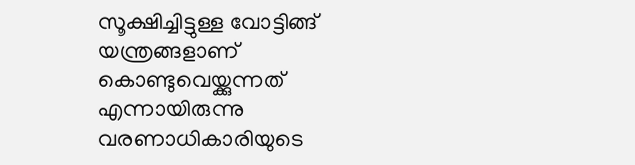സൂക്ഷിച്ചിട്ടുള്ള വോട്ടിങ്ങ് യന്ത്രങ്ങളാണ് കൊണ്ടുവെയ്ക്കുന്നത് എന്നായിരുന്നു വരണാധികാരിയുടെ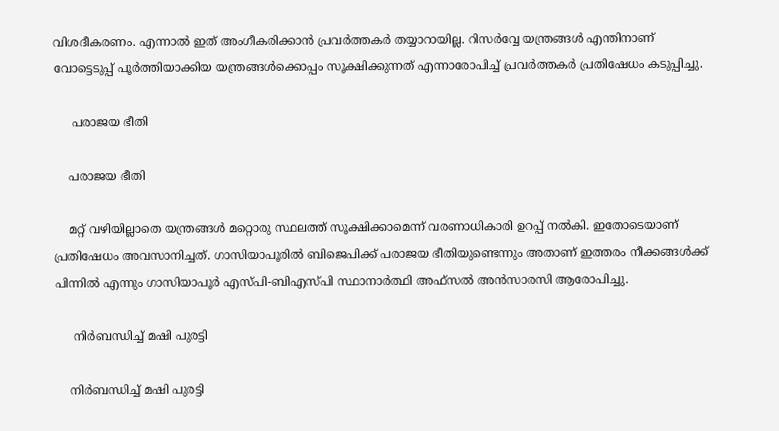വിശദീകരണം. എന്നാല്‍ ഇത് അംഗീകരിക്കാന്‍ പ്രവര്‍ത്തകര്‍ തയ്യാറായില്ല. റിസര്‍വ്വേ യന്ത്രങ്ങള്‍ എന്തിനാണ് വോട്ടെടുപ്പ് പൂര്‍ത്തിയാക്കിയ യന്ത്രങ്ങള്‍ക്കൊപ്പം സൂക്ഷിക്കുന്നത് എന്നാരോപിച്ച് പ്രവര്‍ത്തകര്‍ പ്രതിഷേധം കടുപ്പിച്ചു.

     പരാജയ ഭീതി

    പരാജയ ഭീതി

    മറ്റ് വഴിയില്ലാതെ യന്ത്രങ്ങള്‍ മറ്റൊരു സ്ഥലത്ത് സൂക്ഷിക്കാമെന്ന് വരണാധികാരി ഉറപ്പ് നല്‍കി. ഇതോടെയാണ് പ്രതിഷേധം അവസാനിച്ചത്. ഗാസിയാപൂരില്‍ ബിജെപിക്ക് പരാജയ ഭീതിയുണ്ടെന്നും അതാണ് ഇത്തരം നീക്കങ്ങള്‍ക്ക് പിന്നില്‍ എന്നും ഗാസിയാപൂര്‍ എസ്പി-ബിഎസ്പി സ്ഥാനാര്‍ത്ഥി അഫ്സല്‍ അന്‍സാരസി ആരോപിച്ചു.

     നിര്‍ബന്ധിച്ച് മഷി പുരട്ടി

    നിര്‍ബന്ധിച്ച് മഷി പുരട്ടി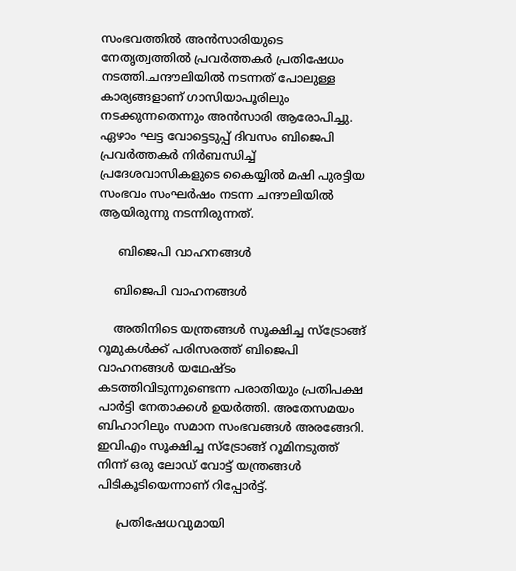സംഭവത്തില്‍ അന്‍സാരിയുടെ നേതൃത്വത്തില്‍ പ്രവര്‍ത്തകര്‍ പ്രതിഷേധം നടത്തി.ചന്ദൗലിയില്‍ നടന്നത് പോലുള്ള കാര്യങ്ങളാണ് ഗാസിയാപൂരിലും നടക്കുന്നതെന്നും അന്‍സാരി ആരോപിച്ചു. ഏഴാം ഘട്ട വോട്ടെടുപ്പ് ദിവസം ബിജെപി പ്രവര്‍ത്തകര്‍ നിര്‍ബന്ധിച്ച് പ്രദേശവാസികളുടെ കൈയ്യില്‍ മഷി പുരട്ടിയ സംഭവം സംഘര്‍ഷം നടന്ന ചന്ദൗലിയില്‍ ആയിരുന്നു നടന്നിരുന്നത്.

     ബിജെപി വാഹനങ്ങള്‍

    ബിജെപി വാഹനങ്ങള്‍

    അതിനിടെ യന്ത്രങ്ങള്‍ സൂക്ഷിച്ച സ്ട്രോങ്ങ് റൂമുകള്‍ക്ക് പരിസരത്ത് ബിജെപി വാഹനങ്ങള്‍ യഥേഷ്ടം കടത്തിവിടുന്നുണ്ടെന്ന പരാതിയും പ്രതിപക്ഷ പാര്‍ട്ടി നേതാക്കള്‍ ഉയര്‍ത്തി. അതേസമയം ബിഹാറിലും സമാന സംഭവങ്ങള്‍ അരങ്ങേറി. ഇവിഎം സൂക്ഷിച്ച സ്ട്രോങ്ങ് റൂമിനടുത്ത് നിന്ന് ഒരു ലോഡ് വോട്ട് യന്ത്രങ്ങള്‍ പിടികൂടിയെന്നാണ് റിപ്പോര്‍ട്ട്.

     പ്രതിഷേധവുമായി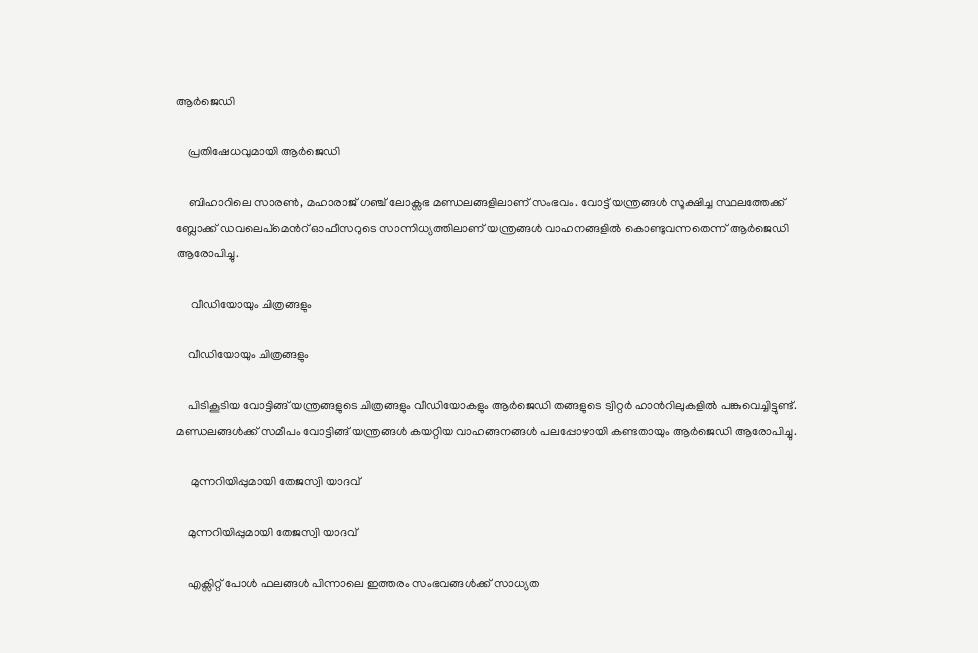ആര്‍ജെഡി

    പ്രതിഷേധവുമായി ആര്‍ജെഡി

    ബിഹാറിലെ സാരണ്‍, മഹാരാജ് ഗഞ്ച് ലോക്സഭ മണ്ഡലങ്ങളിലാണ് സംഭവം. വോട്ട് യന്ത്രങ്ങള്‍ സൂക്ഷിച്ച സ്ഥലത്തേക്ക് ബ്ലോക്ക് ഡവലെപ്മെന്‍റ് ഓഫീസറുടെ സാന്നിധ്യത്തിലാണ് യന്ത്രങ്ങള്‍ വാഹനങ്ങളില്‍ കൊണ്ടുവന്നതെന്ന് ആര്‍ജെഡി ആരോപിച്ചു.

     വീഡിയോയും ചിത്രങ്ങളും

    വീഡിയോയും ചിത്രങ്ങളും

    പിടികൂടിയ വോട്ടിങ്ങ് യന്ത്രങ്ങളുടെ ചിത്രങ്ങളും വീഡിയോകളും ആര്‍ജെഡി തങ്ങളുടെ ട്വിറ്റര്‍ ഹാന്‍റിലുകളില്‍ പങ്കുവെച്ചിട്ടുണ്ട്. മണ്ഡലങ്ങള്‍ക്ക് സമീപം വോട്ടിങ്ങ് യന്ത്രങ്ങള്‍ കയറ്റിയ വാഹങ്ങനങ്ങള്‍ പലപ്പോഴായി കണ്ടതായും ആര്‍ജെഡി ആരോപിച്ചു.

     മുന്നറിയിപ്പുമായി തേജസ്വി യാദവ്

    മുന്നറിയിപ്പുമായി തേജസ്വി യാദവ്

    എക്സിറ്റ് പോള്‍ ഫലങ്ങള്‍ പിന്നാലെ ഇത്തരം സംഭവങ്ങള്‍ക്ക് സാധ്യത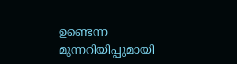ഉണ്ടെന്ന മുന്നറിയിപ്പുമായി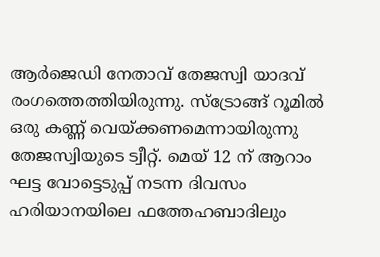ആര്‍ജെഡി നേതാവ് തേജസ്വി യാദവ് രംഗത്തെത്തിയിരുന്നു. സ്ട്രോങ്ങ് റൂമില്‍ ഒരു കണ്ണ് വെയ്ക്കണമെന്നായിരുന്നു തേജസ്വിയുടെ ട്വീറ്റ്. മെയ് 12 ന് ആറാം ഘട്ട വോട്ടെടുപ്പ് നടന്ന ദിവസം ഹരിയാനയിലെ ഫത്തേഹബാദിലും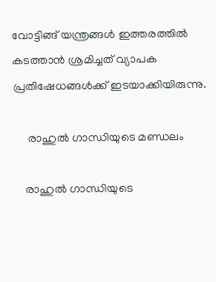വോട്ടിങ്ങ് യന്ത്രങ്ങള്‍ ഇത്തരത്തില്‍ കടത്താന്‍ ശ്രമിച്ചത് വ്യാപക പ്രതിഷേധങ്ങള്‍ക്ക് ഇടയാക്കിയിരുന്നു.

     രാഹുല്‍ ഗാന്ധിയുടെ മണ്ഡലം

    രാഹുല്‍ ഗാന്ധിയുടെ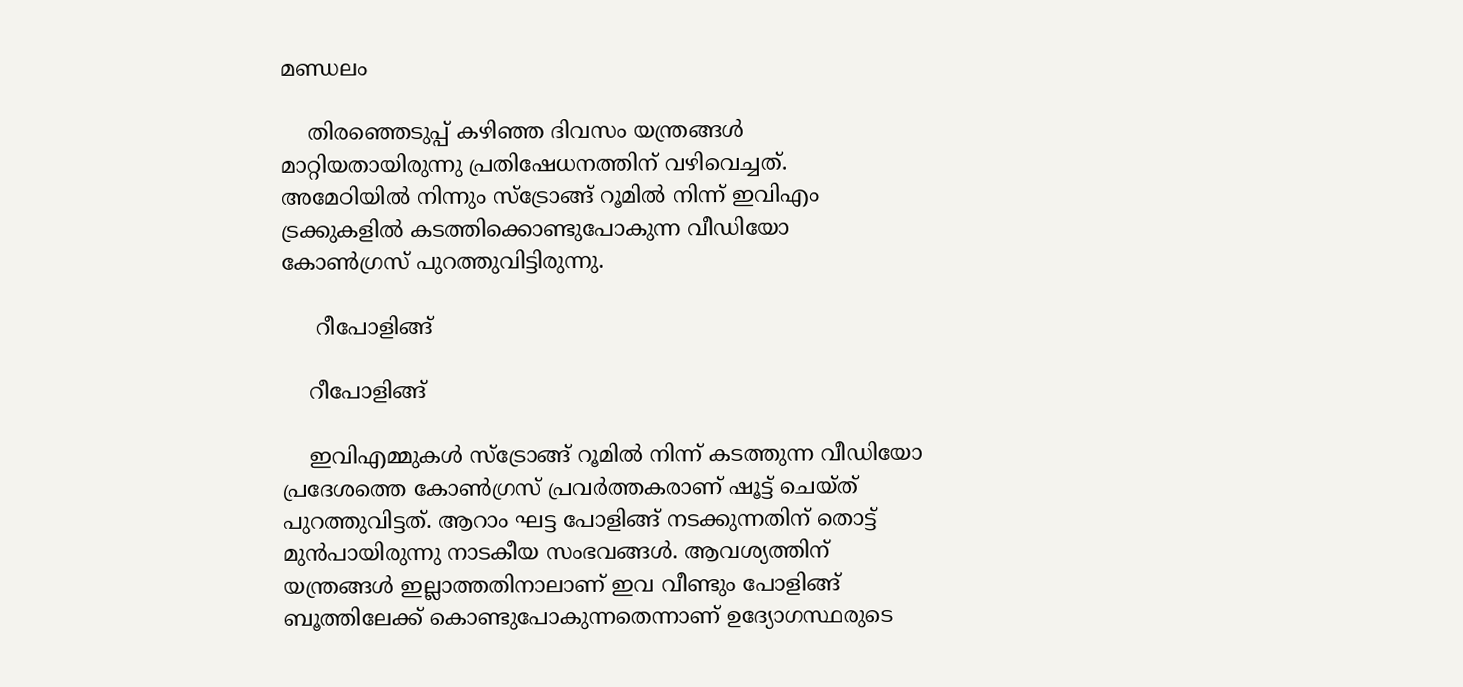മണ്ഡലം

    തിരഞ്ഞെടുപ്പ് കഴിഞ്ഞ ദിവസം യന്ത്രങ്ങള്‍ മാറ്റിയതായിരുന്നു പ്രതിഷേധനത്തിന് വഴിവെച്ചത്. അമേഠിയില്‍ നിന്നും സ്ട്രോങ്ങ് റൂമില്‍ നിന്ന് ഇവിഎം ട്രക്കുകളില്‍ കടത്തിക്കൊണ്ടുപോകുന്ന വീഡിയോ കോണ്‍ഗ്രസ് പുറത്തുവിട്ടിരുന്നു.

     റീപോളിങ്ങ്

    റീപോളിങ്ങ്

    ഇവിഎമ്മുകള്‍ സ്ട്രോങ്ങ് റൂമില്‍ നിന്ന് കടത്തുന്ന വീഡിയോ പ്രദേശത്തെ കോണ്‍ഗ്രസ് പ്രവര്‍ത്തകരാണ് ഷൂട്ട് ചെയ്ത് പുറത്തുവിട്ടത്. ആറാം ഘട്ട പോളിങ്ങ് നടക്കുന്നതിന് തൊട്ട് മുന്‍പായിരുന്നു നാടകീയ സംഭവങ്ങള്‍. ആവശ്യത്തിന് യന്ത്രങ്ങള്‍ ഇല്ലാത്തതിനാലാണ് ഇവ വീണ്ടും പോളിങ്ങ് ബൂത്തിലേക്ക് കൊണ്ടുപോകുന്നതെന്നാണ് ഉദ്യോഗസ്ഥരുടെ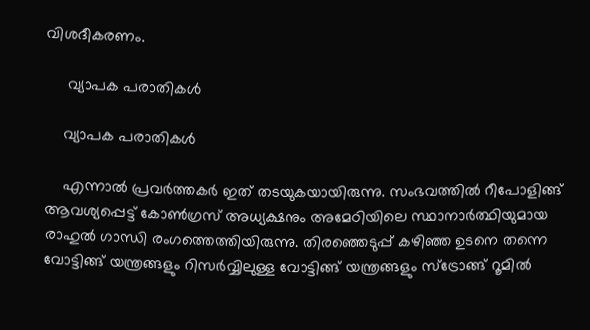വിശദീകരണം.

     വ്യാപക പരാതികള്‍

    വ്യാപക പരാതികള്‍

    എന്നാല്‍ പ്രവര്‍ത്തകര്‍ ഇത് തടയുകയായിരുന്നു. സംഭവത്തില്‍ റീപോളിങ്ങ് ആവശ്യപ്പെട്ട് കോണ്‍ഗ്രസ് അധ്യക്ഷനും അമേഠിയിലെ സ്ഥാനാര്‍ത്ഥിയുമായ രാഹുല്‍ ഗാന്ധി രംഗത്തെത്തിയിരുന്നു. തിരഞ്ഞെടുപ്പ് കഴിഞ്ഞ ഉടനെ തന്നെ വോട്ടിങ്ങ് യന്ത്രങ്ങളും റിസര്‍വ്വിലുള്ള വോട്ടിങ്ങ് യന്ത്രങ്ങളും സ്ട്രോങ്ങ് റൂമില്‍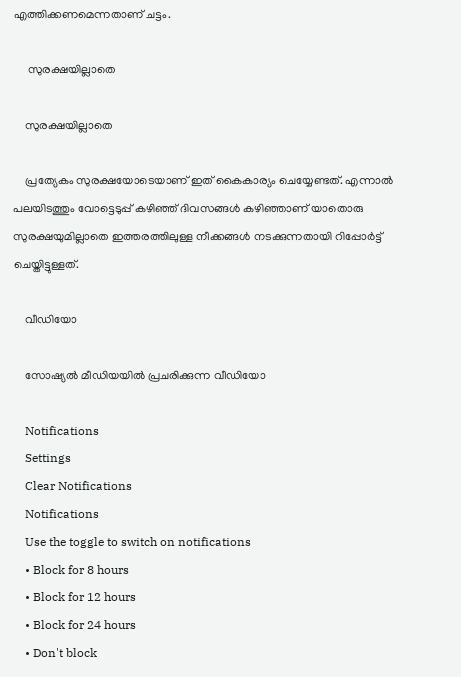എത്തിക്കണമെന്നതാണ് ചട്ടം.

     സുരക്ഷയില്ലാതെ

    സുരക്ഷയില്ലാതെ

    പ്രത്യേകം സുരക്ഷയോടെയാണ് ഇത് കൈകാര്യം ചെയ്യേണ്ടത്. എന്നാല്‍ പലയിടത്തും വോട്ടെടുപ്പ് കഴിഞ്ഞ് ദിവസങ്ങള്‍ കഴിഞ്ഞാണ് യാതൊരു സുരക്ഷയുമില്ലാതെ ഇത്തരത്തിലുള്ള നീക്കങ്ങള്‍ നടക്കുന്നതായി റിപ്പോര്‍ട്ട് ചെയ്തിട്ടുള്ളത്.

    വീഡിയോ

    സോഷ്യല്‍ മീഡിയയില്‍ പ്രചരിക്കുന്ന വീഡിയോ

    Notifications
    Settings
    Clear Notifications
    Notifications
    Use the toggle to switch on notifications
    • Block for 8 hours
    • Block for 12 hours
    • Block for 24 hours
    • Don't block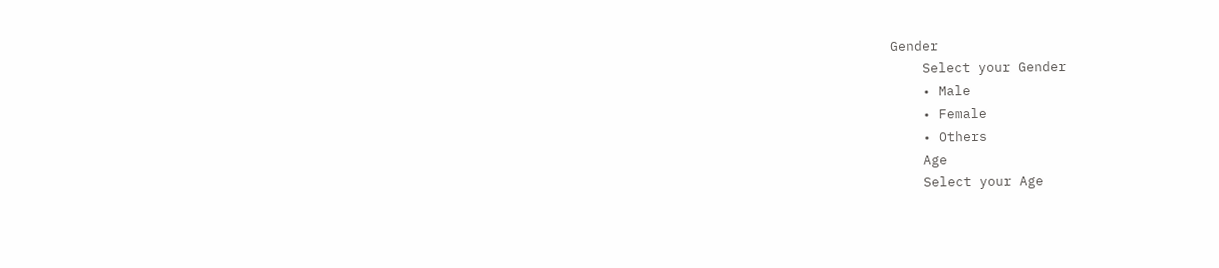Gender
    Select your Gender
    • Male
    • Female
    • Others
    Age
    Select your Age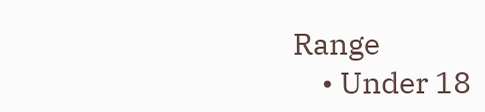Range
    • Under 18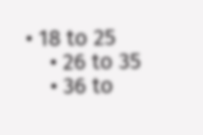• 18 to 25
    • 26 to 35
    • 36 to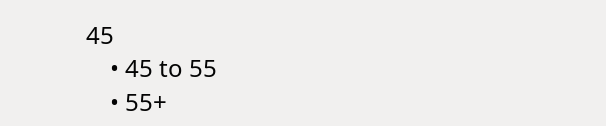45
    • 45 to 55
    • 55+